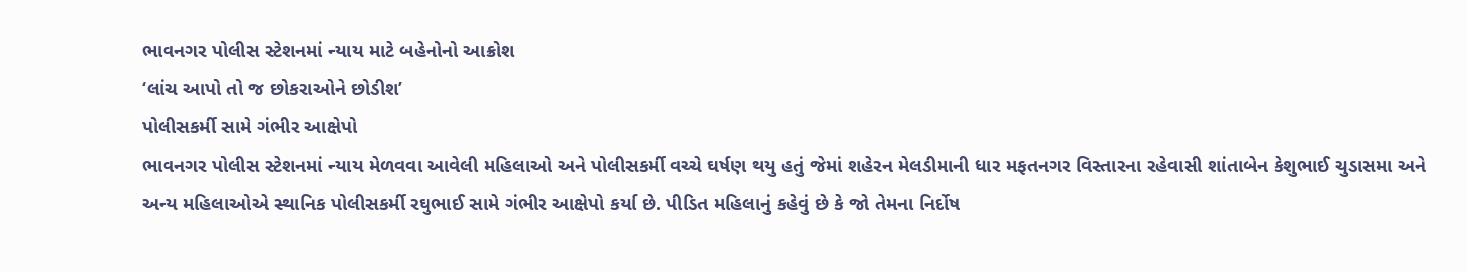ભાવનગર પોલીસ સ્ટેશનમાં ન્યાય માટે બહેનોનો આક્રોશ
‘લાંચ આપો તો જ છોકરાઓને છોડીશ’
પોલીસકર્મી સામે ગંભીર આક્ષેપો
ભાવનગર પોલીસ સ્ટેશનમાં ન્યાય મેળવવા આવેલી મહિલાઓ અને પોલીસકર્મી વચ્ચે ઘર્ષણ થયુ હતું જેમાં શહેરન મેલડીમાની ધાર મફતનગર વિસ્તારના રહેવાસી શાંતાબેન કેશુભાઈ ચુડાસમા અને અન્ય મહિલાઓએ સ્થાનિક પોલીસકર્મી રઘુભાઈ સામે ગંભીર આક્ષેપો કર્યા છે. પીડિત મહિલાનું કહેવું છે કે જો તેમના નિર્દોષ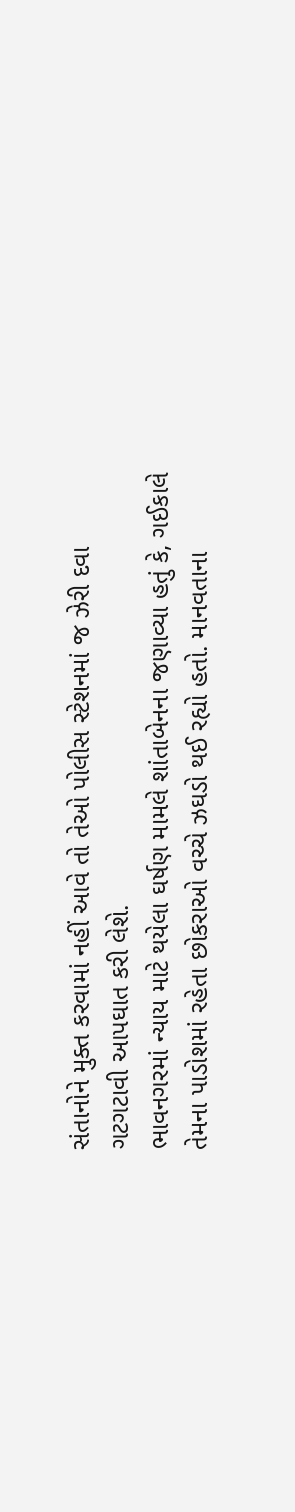સંતાનોને મુક્ત કરવામાં નહીં આવે તો તેઓ પોલીસ સ્ટેશનમાં જ ઝેરી દવા ગટગટાવી આપઘાત કરી લેશે.
ભાવનગરમાં ન્યાય માટે થયેલા ઘર્ષણ મામલે શાંતાબેનના જણાવ્યા હતું કે, ગઈકાલે તેમના પાડોશમાં રહેતા છોકરાઓ વચ્ચે ઝઘડો થઈ રહ્યો હતો. માનવતાના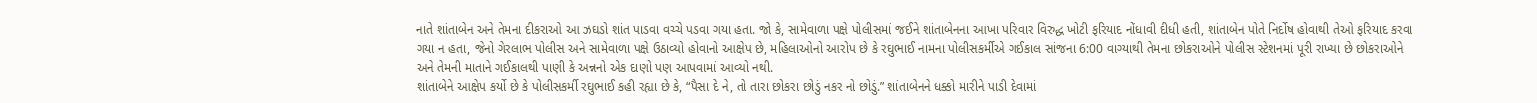નાતે શાંતાબેન અને તેમના દીકરાઓ આ ઝઘડો શાંત પાડવા વચ્ચે પડવા ગયા હતા. જો કે, સામેવાળા પક્ષે પોલીસમાં જઈને શાંતાબેનના આખા પરિવાર વિરુદ્ધ ખોટી ફરિયાદ નોંધાવી દીધી હતી, શાંતાબેન પોતે નિર્દોષ હોવાથી તેઓ ફરિયાદ કરવા ગયા ન હતા, જેનો ગેરલાભ પોલીસ અને સામેવાળા પક્ષે ઉઠાવ્યો હોવાનો આક્ષેપ છે, મહિલાઓનો આરોપ છે કે રઘુભાઈ નામના પોલીસકર્મીએ ગઈકાલ સાંજના 6:00 વાગ્યાથી તેમના છોકરાઓને પોલીસ સ્ટેશનમાં પૂરી રાખ્યા છે છોકરાઓને અને તેમની માતાને ગઈકાલથી પાણી કે અન્નનો એક દાણો પણ આપવામાં આવ્યો નથી.
શાંતાબેને આક્ષેપ કર્યો છે કે પોલીસકર્મી રઘુભાઈ કહી રહ્યા છે કે, “પૈસા દે ને, તો તારા છોકરા છોડું નકર નો છોડું.” શાંતાબેનને ધક્કો મારીને પાડી દેવામાં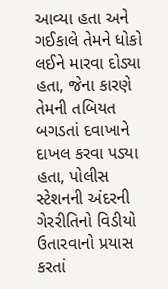આવ્યા હતા અને ગઈકાલે તેમને ધોકો લઈને મારવા દોડ્યા હતા, જેના કારણે તેમની તબિયત બગડતાં દવાખાને દાખલ કરવા પડ્યા હતા, પોલીસ સ્ટેશનની અંદરની ગેરરીતિનો વિડીયો ઉતારવાનો પ્રયાસ કરતાં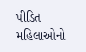પીડિત મહિલાઓનો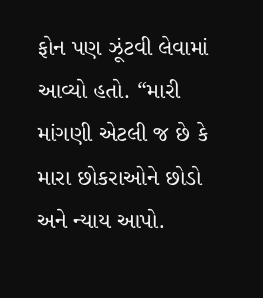ફોન પણ ઝૂંટવી લેવામાં આવ્યો હતો. “મારી માંગણી એટલી જ છે કે મારા છોકરાઓને છોડો અને ન્યાય આપો.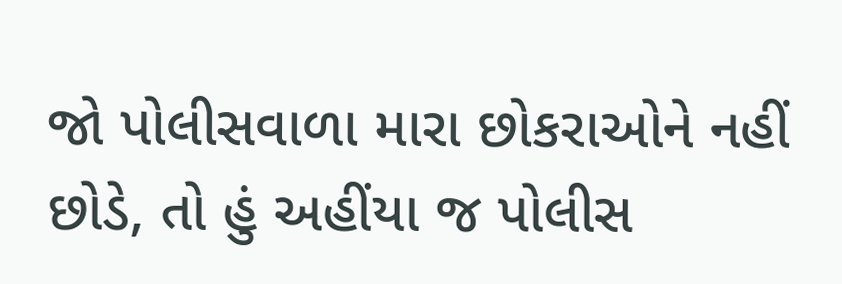જો પોલીસવાળા મારા છોકરાઓને નહીં છોડે, તો હું અહીંયા જ પોલીસ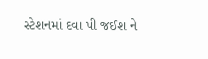સ્ટેશનમાં દવા પી જઈશ ને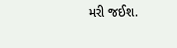મરી જઈશ.